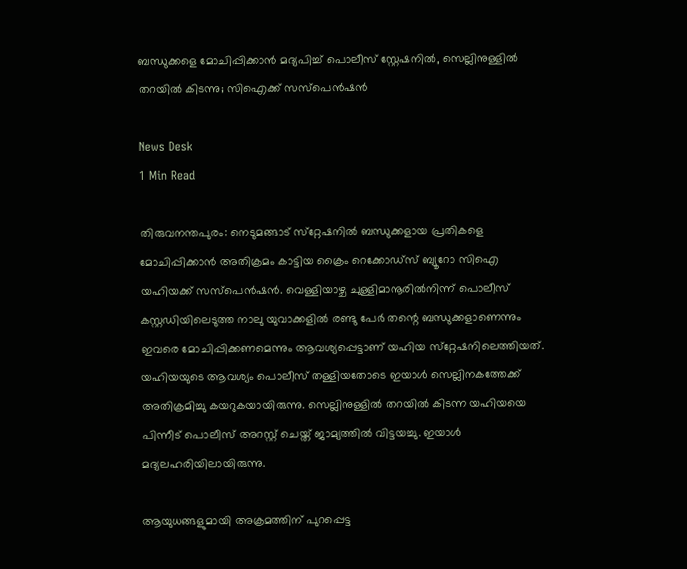ബന്ധുക്കളെ മോചിപ്പിക്കാൻ മദ്യപിച്ച് പൊലീസ് സ്റ്റേഷനിൽ, സെല്ലിനുള്ളിൽ തറയിൽ കിടന്നു; സിഐക്ക് സസ്പെൻഷൻ

News Desk
1 Min Read

തിരുവനന്തപുരം: നെടുമങ്ങാട് സ്‌റ്റേഷനിൽ ബന്ധുക്കളായ പ്രതികളെ മോചിപ്പിക്കാൻ അതിക്രമം കാട്ടിയ ക്രൈം റെക്കോഡ്‌സ് ബ്യൂറോ സിഐ യഹിയക്ക് സസ്പെൻഷൻ. വെള്ളിയാഴ്ച ചുള്ളിമാനൂരില്‍നിന്ന് പൊലീസ് കസ്റ്റഡിയിലെടുത്ത നാലു യുവാക്കളില്‍ രണ്ടു പേര്‍ തന്റെ ബന്ധുക്കളാണെന്നും ഇവരെ മോചിപ്പിക്കണമെന്നും ആവശ്യപ്പെട്ടാണ് യഹിയ സ്‌റ്റേഷനിലെത്തിയത്. യഹിയയുടെ ആവശ്യം പൊലീസ് തള്ളിയതോടെ ഇയാള്‍ സെല്ലിനകത്തേക്ക് അതിക്രമിച്ചു കയറുകയായിരുന്നു. സെല്ലിനുള്ളില്‍ തറയില്‍ കിടന്ന യഹിയയെ പിന്നീട് പൊലീസ് അറസ്റ്റ് ചെയ്ത് ജാമ്യത്തിൽ വിട്ടയച്ചു. ഇയാൾ മദ്യലഹരിയിലായിരുന്നു.

ആയുധങ്ങളുമായി അക്രമത്തിന് പുറപ്പെട്ട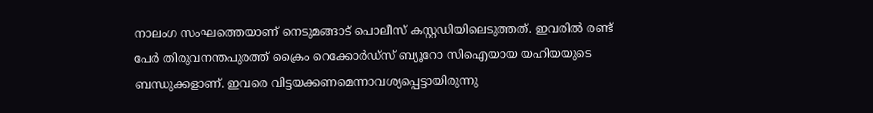നാലംഗ സംഘത്തെയാണ് നെടുമങ്ങാട് പൊലീസ് കസ്റ്റഡിയിലെടുത്തത്. ഇവരിൽ രണ്ട് പേർ തിരുവനന്തപുരത്ത് ക്രൈം റെക്കോര്‍ഡ്സ് ബ്യൂറോ സിഐയായ യഹിയയുടെ ബന്ധുക്കളാണ്. ഇവരെ വിട്ടയക്കണമെന്നാവശ്യപ്പെട്ടായിരുന്നു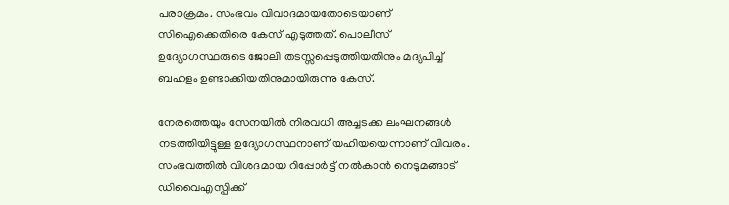പരാക്രമം. സംഭവം വിവാദമായതോടെയാണ് സിഐക്കെതിരെ കേസ് എടുത്തത്. പൊലീസ് ഉദ്യോഗസ്ഥരുടെ ജോലി തടസ്സപ്പെടുത്തിയതിനും മദ്യപിച്ച് ബഹളം ഉണ്ടാക്കിയതിനുമായിരുന്നു കേസ്.

നേരത്തെയും സേനയിൽ നിരവധി അച്ചടക്ക ലംഘനങ്ങൾ നടത്തിയിട്ടുള്ള ഉദ്യോഗസ്ഥനാണ് യഹിയയെന്നാണ് വിവരം. സംഭവത്തിൽ വിശദമായ റിപ്പോർട്ട് നല്‍കാൻ നെടുമങ്ങാട് ഡിവൈഎസ്പിക്ക്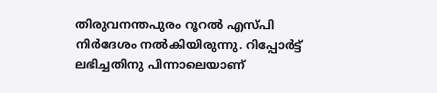തിരുവനന്തപുരം റൂറൽ എസ്പി നിർദേശം നല്‍കിയിരുന്നു. റിപ്പോർട്ട് ലഭിച്ചതിനു പിന്നാലെയാണ്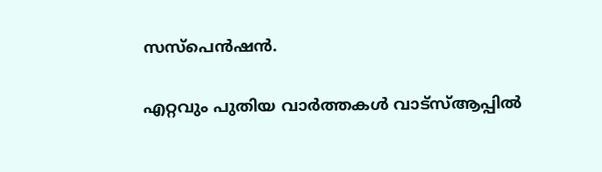സസ്പെൻഷൻ.

എറ്റവും പുതിയ വാർത്തകൾ വാട്സ്ആപ്പിൽ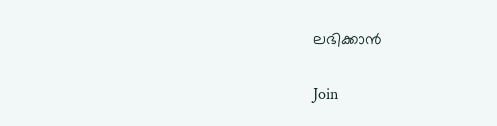ലഭിക്കാൻ

Join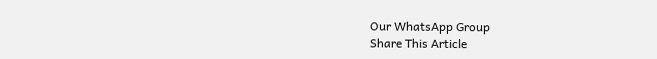Our WhatsApp Group
Share This Article